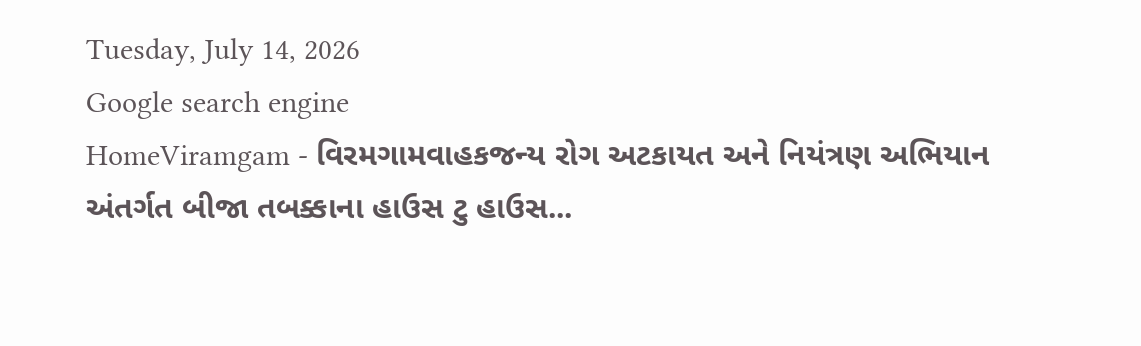Tuesday, July 14, 2026
Google search engine
HomeViramgam - વિરમગામવાહકજન્ય રોગ અટકાયત અને નિયંત્રણ અભિયાન અંતર્ગત બીજા તબક્કાના હાઉસ ટુ હાઉસ...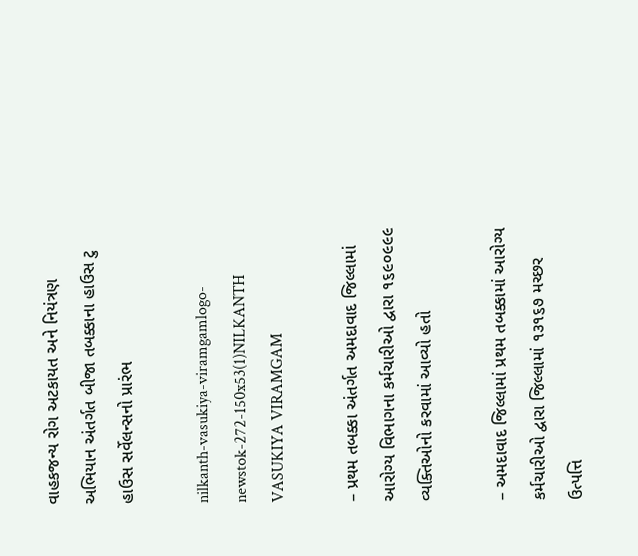વાહકજન્ય રોગ અટકાયત અને નિયંત્રણ અભિયાન અંતર્ગત બીજા તબક્કાના હાઉસ ટુ હાઉસ સર્વેલન્સનો પ્રારંભ

nilkanth-vasukiya-viramgamlogo-newstok-272-150x53(1)NILKANTH VASUKIYA VIRAMGAM

– પ્રથમ તબક્કા અંતર્ગત અમદાવાદ જિલ્લામાં આરોગ્ય વિભાગના કર્મચારીઓ દ્વારા ૧૬૯૦૯૯૯ વ્યક્તિઓનો કરવામાં આવ્યો હતો

– અમદાવાદ જિલ્લામાં પ્રથમ તબક્કામાં આરોગ્ય કર્મચારીઓ દ્વારા જિલ્લામાં ૧૩૧૬૭ મચ્છર ઉત્પત્તિ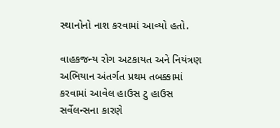સ્થાનોનો નાશ કરવામાં આવ્યો હતો.

વાહકજન્ય રોગ અટકાયત અને નિયંત્રણ અભિયાન અંતર્ગત પ્રથમ તબક્કામાં કરવામાં આવેલ હાઉસ ટુ હાઉસ સર્વેલન્સના કારણે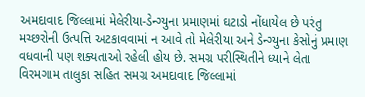અમદાવાદ જિલ્લામાં મેલેરીયા-ડેન્ગ્યુના પ્રમાણમાં ઘટાડો નોંધાયેલ છે પરંતુ મચ્છરોની ઉત્પત્તિ અટકાવવામાં ન આવે તો મેલેરીયા અને ડેન્ગ્યુના કેસોનું પ્રમાણ વધવાની પણ શક્યતાઓ રહેલી હોય છે. સમગ્ર પરીસ્થિતીને ધ્યાને લેતા વિરમગામ તાલુકા સહિત સમગ્ર અમદાવાદ જિલ્લામાં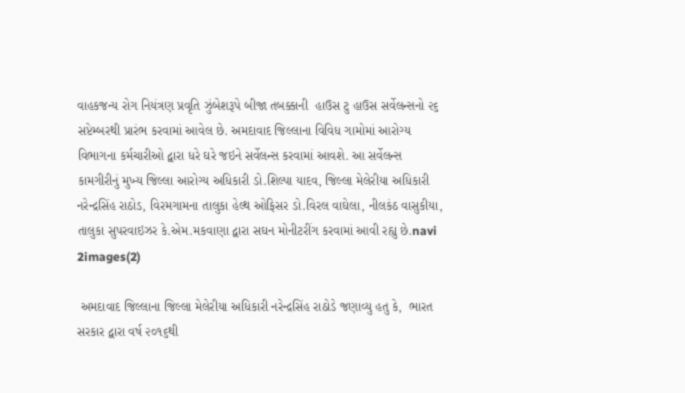વાહકજન્ય રોગ નિયંત્રણ પ્રવૃતિ ઝુંબેશરૂપે બીજા તબક્કાની  હાઉસ ટુ હાઉસ સર્વેલન્સનો ૨૬ સપ્ટેમ્બરથી પ્રારંભ કરવામાં આવેલ છે. અમદાવાદ જિલ્લાના વિવિધ ગામોમાં આરોગ્ય વિભાગના કર્મચારીઓ દ્વારા ધરે ઘરે જઇને સર્વેલન્સ કરવામાં આવશે. આ સર્વેલન્સ કામગીરીનું મુખ્ય જિલ્લા આરોગ્ય અધિકારી ડો.શિલ્પા યાદવ, જિલ્લા મેલેરીયા અધિકારી નરેન્દ્રસિંહ રાઠોડ, વિરમગામના તાલુકા હેલ્થ ઓફિસર ડો.વિરલ વાઘેલા, નીલકંઠ વાસુકીયા, તાલુકા સુપરવાઇઝર કે.એમ.મકવાણા દ્વારા સઘન મોનીટરીંગ કરવામાં આવી રહ્યુ છે.navi 2images(2)

 અમદાવાદ જિલ્લાના જિલ્લા મેલેરીયા અધિકારી નરેન્દ્રસિંહ રાઠોડે જણાવ્યુ હતુ કે,  ભારત સરકાર દ્વારા વર્ષ ૨૦૧૬થી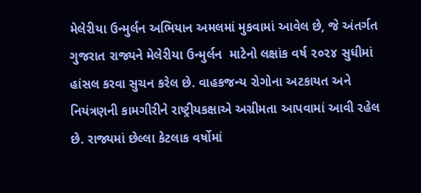મેલેરીયા ઉન્મુર્લન અભિયાન અમલમાં મુકવામાં આવેલ છે, જે અંતર્ગત ગુજરાત રાજ્યને મેલેરીયા ઉન્મુર્લન  માટેનો લક્ષાંક વર્ષ ૨૦૨૪ સુધીમાં હાંસલ કરવા સુચન કરેલ છે. વાહકજન્ય રોગોના અટકાયત અને નિયંત્રણની કામગીરીને રાષ્ટ્રીયકક્ષાએ અગ્રીમતા આપવામાં આવી રહેલ છે. રાજ્યમાં છેલ્લા કેટલાક વર્ષોમાં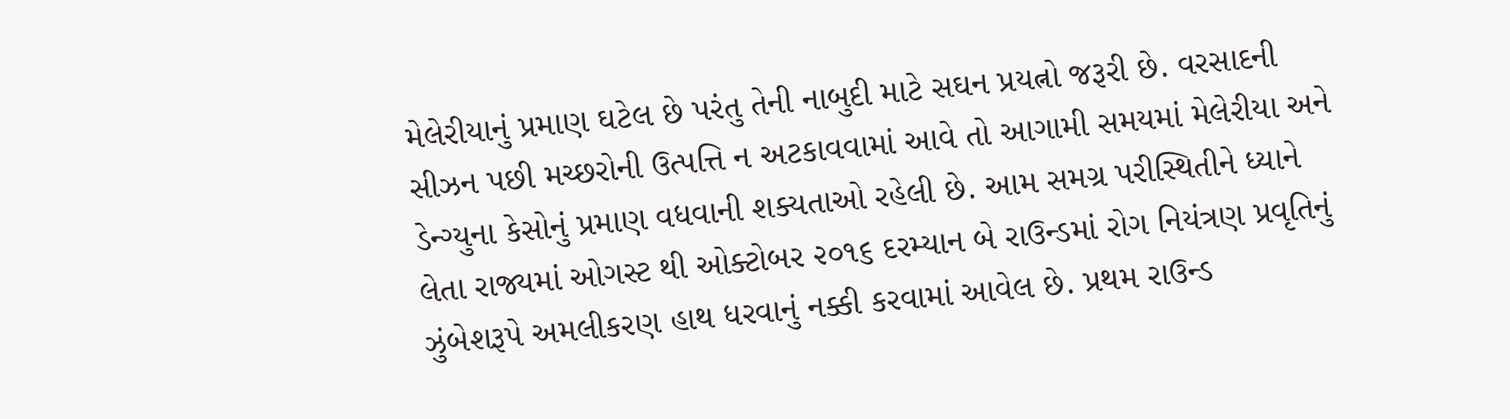મેલેરીયાનું પ્રમાણ ઘટેલ છે પરંતુ તેની નાબુદી માટે સઘન પ્રયત્નો જરૂરી છે. વરસાદની સીઝન પછી મચ્છરોની ઉત્પત્તિ ન અટકાવવામાં આવે તો આગામી સમયમાં મેલેરીયા અને ડેન્ગ્યુના કેસોનું પ્રમાણ વધવાની શક્યતાઓ રહેલી છે. આમ સમગ્ર પરીસ્થિતીને ધ્યાને લેતા રાજ્યમાં ઓગસ્ટ થી ઓક્ટોબર ૨૦૧૬ દરમ્યાન બે રાઉન્ડમાં રોગ નિયંત્રણ પ્રવૃતિનું ઝુંબેશરૂપે અમલીકરણ હાથ ધરવાનું નક્કી કરવામાં આવેલ છે. પ્રથમ રાઉન્ડ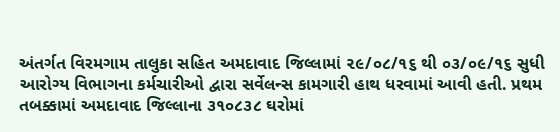અંતર્ગત વિરમગામ તાલુકા સહિત અમદાવાદ જિલ્લામાં ૨૯/૦૮/૧૬ થી ૦૩/૦૯/૧૬ સુધી આરોગ્ય વિભાગના કર્મચારીઓ દ્વારા સર્વેલન્સ કામગારી હાથ ધરવામાં આવી હતી. પ્રથમ તબક્કામાં અમદાવાદ જિલ્લાના ૩૧૦૮૩૮ ઘરોમાં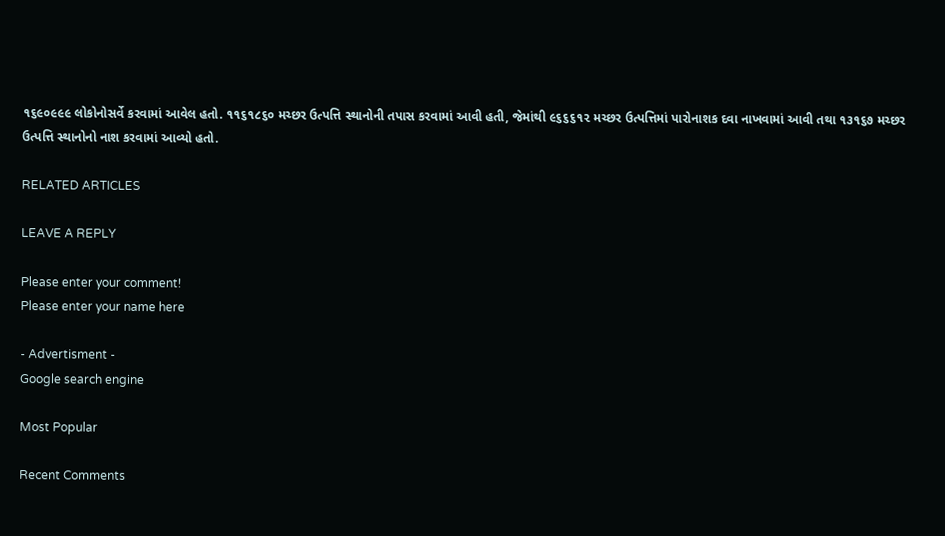૧૬૯૦૯૯૯ લોકોનોસર્વે કરવામાં આવેલ હતો. ૧૧૬૧૮૬૦ મચ્છર ઉત્પત્તિ સ્થાનોની તપાસ કરવામાં આવી હતી, જેમાંથી ૯૬૬૬૧૨ મચ્છર ઉત્પત્તિમાં પારોનાશક દવા નાખવામાં આવી તથા ૧૩૧૬૭ મચ્છર ઉત્પત્તિ સ્થાનોનો નાશ કરવામાં આવ્યો હતો.

RELATED ARTICLES

LEAVE A REPLY

Please enter your comment!
Please enter your name here

- Advertisment -
Google search engine

Most Popular

Recent Comments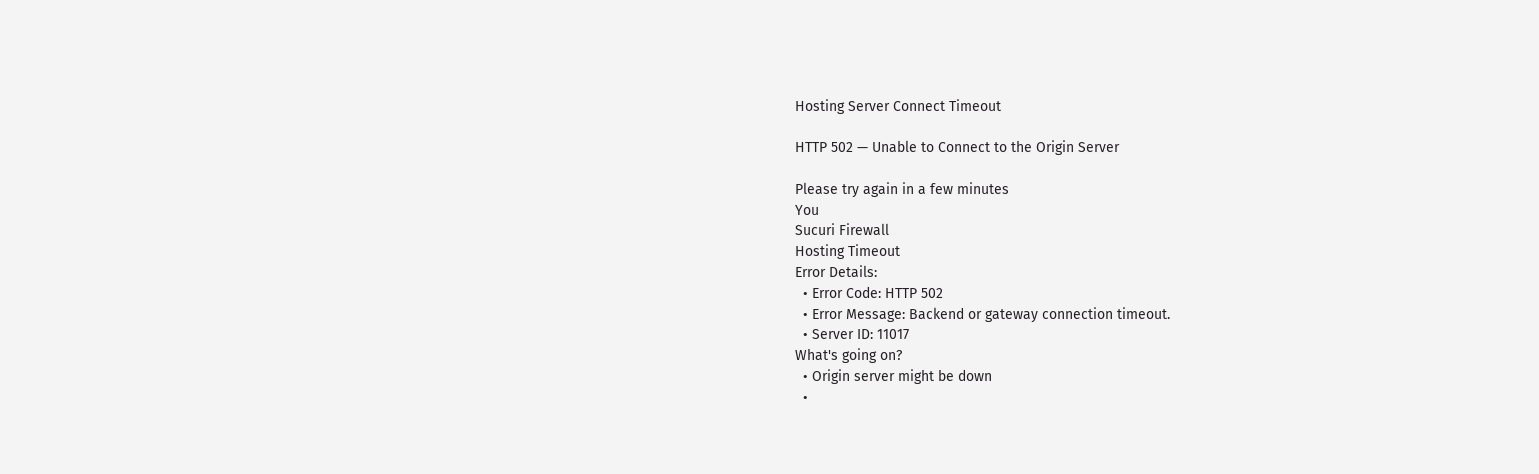Hosting Server Connect Timeout

HTTP 502 — Unable to Connect to the Origin Server

Please try again in a few minutes
You
Sucuri Firewall
Hosting Timeout
Error Details:
  • Error Code: HTTP 502
  • Error Message: Backend or gateway connection timeout.
  • Server ID: 11017
What's going on?
  • Origin server might be down
  •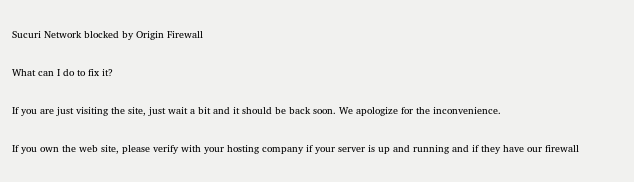Sucuri Network blocked by Origin Firewall

What can I do to fix it?

If you are just visiting the site, just wait a bit and it should be back soon. We apologize for the inconvenience.

If you own the web site, please verify with your hosting company if your server is up and running and if they have our firewall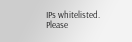IPs whitelisted. Please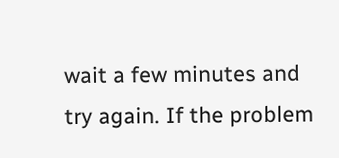wait a few minutes and try again. If the problem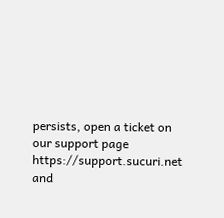persists, open a ticket on our support page https://support.sucuri.net and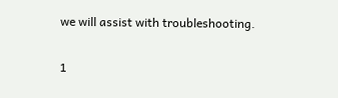we will assist with troubleshooting.

1